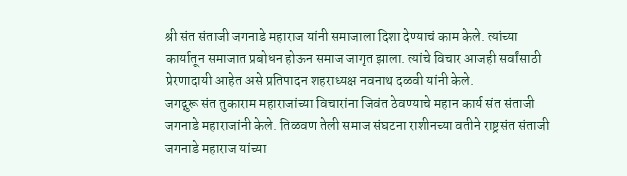श्री संत संताजी जगनाडे महाराज यांनी समाजाला दिशा देण्याचं काम केले. त्यांच्या कार्यातून समाजात प्रबोधन होऊन समाज जागृत झाला. त्यांचे विचार आजही सर्वांसाठी प्रेरणादायी आहेत असे प्रतिपादन शहराध्यक्ष नवनाथ दळवी यांनी केले.
जगद्गुरू संत तुकाराम महाराजांच्या विचारांना जिवंत ठेवण्याचे महान कार्य संत संताजी जगनाडे महाराजांनी केले. तिळवण तेली समाज संघटना राशीनच्या वतीने राष्ट्रसंत संताजी जगनाडे महाराज यांच्या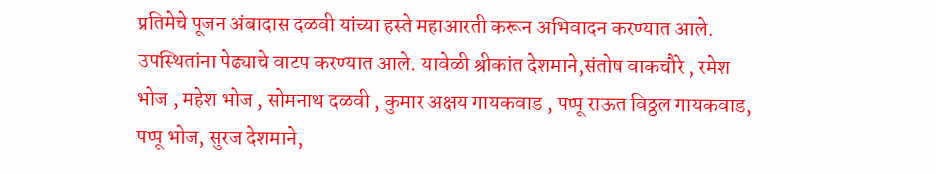प्रतिमेचे पूजन अंबादास दळवी यांच्या हस्ते महाआरती करून अभिवादन करण्यात आले. उपस्थितांना पेढ्याचे वाटप करण्यात आले. यावेळी श्रीकांत देशमाने,संतोष वाकचौरे , रमेश भोज , महेश भोज , सोमनाथ दळवी , कुमार अक्षय गायकवाड , पप्पू राऊत विठ्ठल गायकवाड, पप्पू भोज, सुरज देशमाने,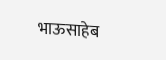भाऊसाहेब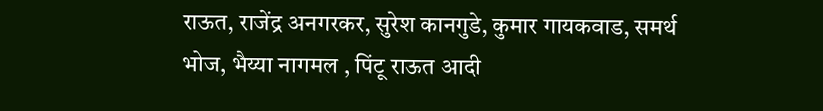राऊत, राजेंद्र अनगरकर, सुरेश कानगुडे, कुमार गायकवाड, समर्थ भोज, भैय्या नागमल , पिंटू राऊत आदी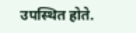उपस्थित होते.